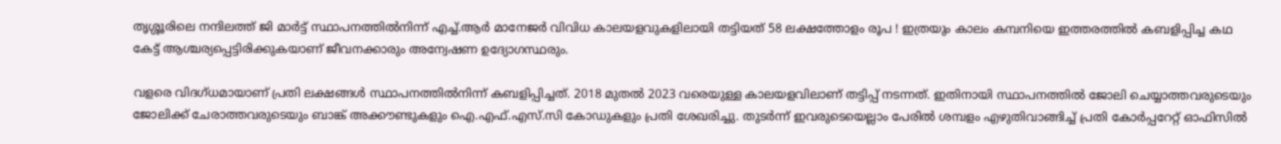തൃശ്ശൂരിലെ നന്ദിലത്ത് ജി മാർട്ട് സ്ഥാപനത്തിൽനിന്ന് എച്ച്.ആർ മാനേജർ വിവിധ കാലയളവുകളിലായി തട്ടിയത് 58 ലക്ഷത്തോളം രൂപ ! ഇത്രയും കാലം കമ്പനിയെ ഇത്തരത്തിൽ കബളിപ്പിച്ച കഥ കേട്ട് ആശ്ചര്യപ്പെട്ടിരിക്കുകയാണ് ജീവനക്കാരും അന്വേഷണ ഉദ്യോഗസ്ഥരും.

വളരെ വിദഗ്ധമായാണ് പ്രതി ലക്ഷങ്ങൾ സ്ഥാപനത്തിൽനിന്ന് കബളിപ്പിച്ചത്. 2018 മുതൽ 2023 വരെയുള്ള കാലയളവിലാണ് തട്ടിപ്പ് നടന്നത്. ഇതിനായി സ്ഥാപനത്തിൽ ജോലി ചെയ്യാത്തവരുടെയും ജോലിക്ക് ചേരാത്തവരുടെയും ബാങ്ക് അക്കൗണ്ടുകളും ഐ.എഫ്.എസ്.സി കോഡുകളും പ്രതി ശേഖരിച്ചു. തുടർന്ന് ഇവരുടെയെല്ലാം പേരിൽ ശമ്പളം എഴുതിവാങ്ങിച്ച് പ്രതി കോർപ്പറേറ്റ് ഓഫിസിൽ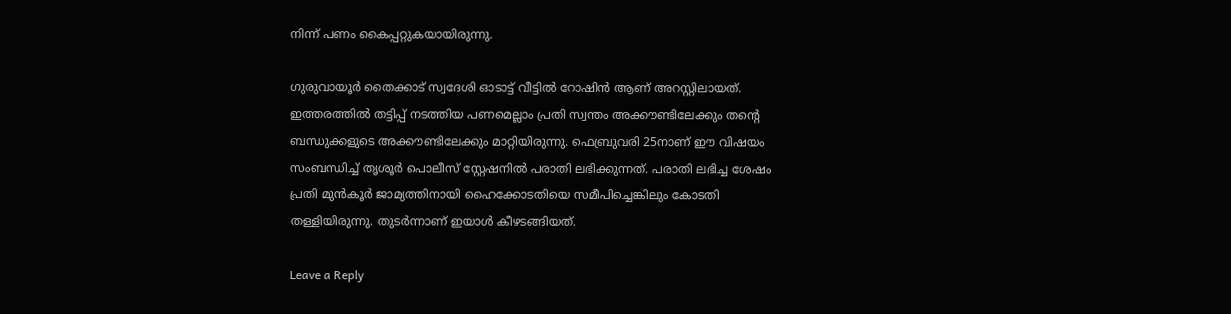നിന്ന് പണം കൈപ്പറ്റുകയായിരുന്നു.

ഗുരുവായൂര്‍ തൈക്കാട് സ്വദേശി ഓടാട്ട് വീട്ടില്‍ റോഷിന്‍ ആണ് അറസ്റ്റിലായത്. ഇത്തരത്തിൽ തട്ടിപ്പ് നടത്തിയ പണമെല്ലാം പ്രതി സ്വന്തം അക്കൗണ്ടിലേക്കും തന്റെ ബന്ധുക്കളുടെ അക്കൗണ്ടിലേക്കും മാറ്റിയിരുന്നു. ഫെബ്രുവരി 25നാണ് ഈ വിഷയം സംബന്ധിച്ച് തൃശൂർ പൊലീസ് സ്റ്റേഷനിൽ പരാതി ലഭിക്കുന്നത്. പരാതി ലഭിച്ച ശേഷം പ്രതി മുൻ‌കൂർ ജാമ്യത്തിനായി ഹൈക്കോടതിയെ സമീപിച്ചെങ്കിലും കോടതി തള്ളിയിരുന്നു. തുടർന്നാണ് ഇയാൾ കീഴടങ്ങിയത്.

Leave a Reply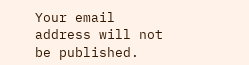Your email address will not be published.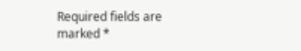Required fields are marked *